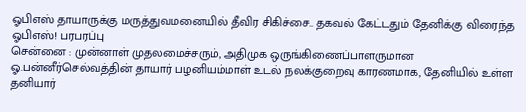ஓபிஎஸ் தாயாருக்கு மருத்துவமனையில் தீவிர சிகிச்சை.. தகவல் கேட்டதும் தேனிக்கு விரைந்த ஓபிஎஸ்! பரபரப்பு
சென்னை : முன்னாள் முதலமைச்சரும், அதிமுக ஒருங்கிணைப்பாளருமான ஓ.பன்னீர்செல்வத்தின் தாயார் பழனியம்மாள் உடல் நலக்குறைவு காரணமாக, தேனியில் உள்ள தனியார்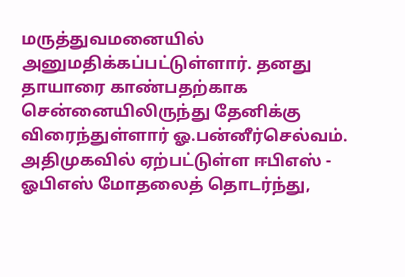மருத்துவமனையில் அனுமதிக்கப்பட்டுள்ளார். தனது தாயாரை காண்பதற்காக சென்னையிலிருந்து தேனிக்கு விரைந்துள்ளார் ஓ.பன்னீர்செல்வம்.
அதிமுகவில் ஏற்பட்டுள்ள ஈபிஎஸ் - ஓபிஎஸ் மோதலைத் தொடர்ந்து,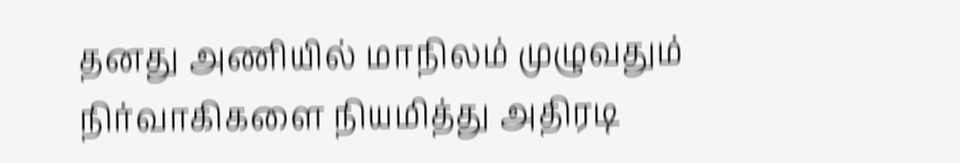தனது அணியில் மாநிலம் முழுவதும் நிர்வாகிகளை நியமித்து அதிரடி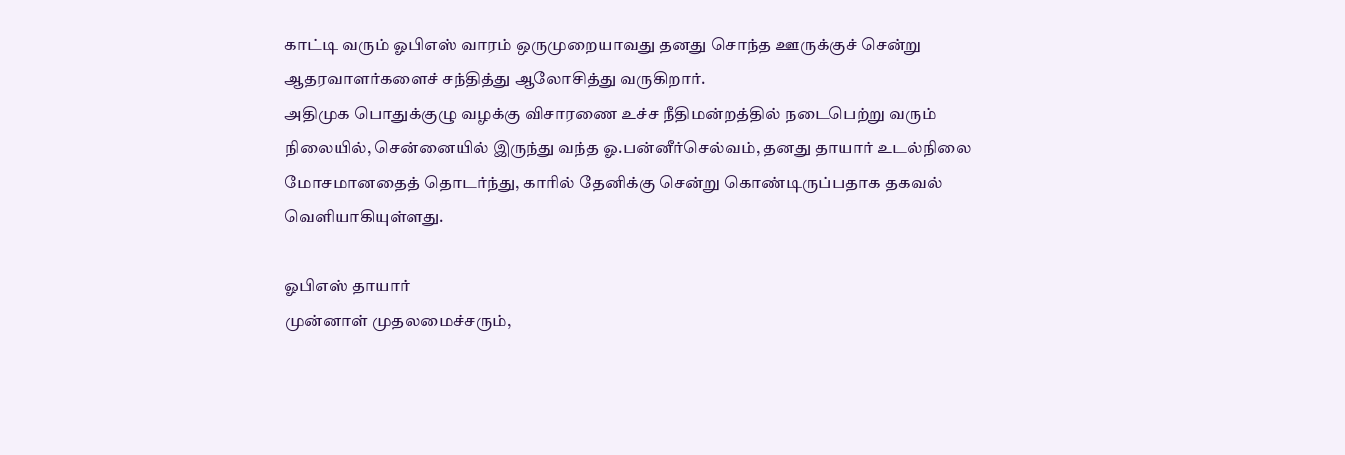காட்டி வரும் ஓபிஎஸ் வாரம் ஒருமுறையாவது தனது சொந்த ஊருக்குச் சென்று ஆதரவாளர்களைச் சந்தித்து ஆலோசித்து வருகிறார்.
அதிமுக பொதுக்குழு வழக்கு விசாரணை உச்ச நீதிமன்றத்தில் நடைபெற்று வரும் நிலையில், சென்னையில் இருந்து வந்த ஓ.பன்னீர்செல்வம், தனது தாயார் உடல்நிலை மோசமானதைத் தொடர்ந்து, காரில் தேனிக்கு சென்று கொண்டிருப்பதாக தகவல் வெளியாகியுள்ளது.

ஓபிஎஸ் தாயார்
முன்னாள் முதலமைச்சரும்,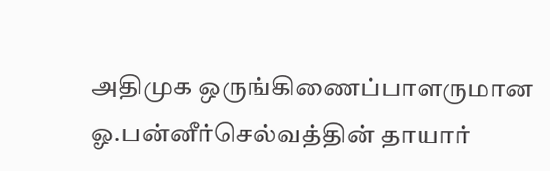அதிமுக ஒருங்கிணைப்பாளருமான ஓ.பன்னீர்செல்வத்தின் தாயார்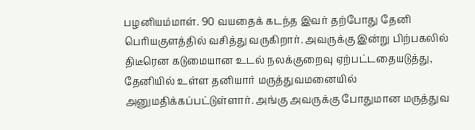பழனியம்மாள். 90 வயதைக் கடந்த இவர் தற்போது தேனி பெரியகுளத்தில் வசித்து வருகிறார். அவருக்கு இன்று பிற்பகலில் திடீரென கடுமையான உடல் நலக்குறைவு ஏற்பட்டதையடுத்து, தேனியில் உள்ள தனியார் மருத்துவமனையில் அனுமதிக்கப்பட்டுள்ளார். அங்கு அவருக்கு போதுமான மருத்துவ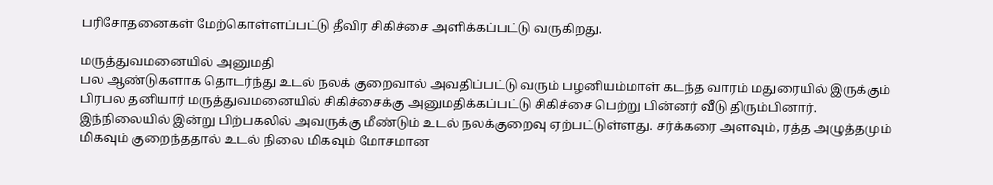பரிசோதனைகள் மேற்கொள்ளப்பட்டு தீவிர சிகிச்சை அளிக்கப்பட்டு வருகிறது.

மருத்துவமனையில் அனுமதி
பல ஆண்டுகளாக தொடர்ந்து உடல் நலக் குறைவால் அவதிப்பட்டு வரும் பழனியம்மாள் கடந்த வாரம் மதுரையில் இருக்கும் பிரபல தனியார் மருத்துவமனையில் சிகிச்சைக்கு அனுமதிக்கப்பட்டு சிகிச்சை பெற்று பின்னர் வீடு திரும்பினார். இந்நிலையில் இன்று பிற்பகலில் அவருக்கு மீண்டும் உடல் நலக்குறைவு ஏற்பட்டுள்ளது. சர்க்கரை அளவும், ரத்த அழுத்தமும் மிகவும் குறைந்ததால் உடல் நிலை மிகவும் மோசமான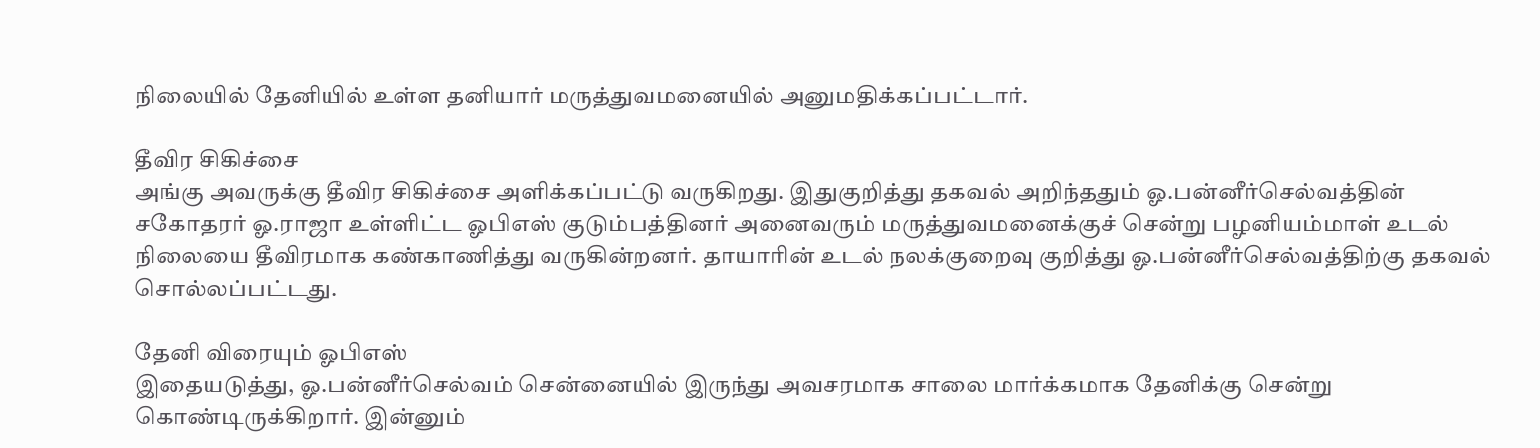நிலையில் தேனியில் உள்ள தனியார் மருத்துவமனையில் அனுமதிக்கப்பட்டார்.

தீவிர சிகிச்சை
அங்கு அவருக்கு தீவிர சிகிச்சை அளிக்கப்பட்டு வருகிறது. இதுகுறித்து தகவல் அறிந்ததும் ஓ.பன்னீர்செல்வத்தின் சகோதரர் ஓ.ராஜா உள்ளிட்ட ஓபிஎஸ் குடும்பத்தினர் அனைவரும் மருத்துவமனைக்குச் சென்று பழனியம்மாள் உடல் நிலையை தீவிரமாக கண்காணித்து வருகின்றனர். தாயாரின் உடல் நலக்குறைவு குறித்து ஓ.பன்னீர்செல்வத்திற்கு தகவல் சொல்லப்பட்டது.

தேனி விரையும் ஓபிஎஸ்
இதையடுத்து, ஓ.பன்னீர்செல்வம் சென்னையில் இருந்து அவசரமாக சாலை மார்க்கமாக தேனிக்கு சென்று கொண்டிருக்கிறார். இன்னும்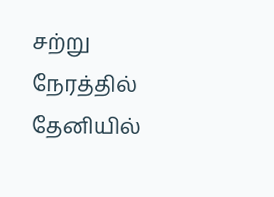சற்று நேரத்தில் தேனியில்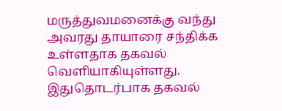மருத்துவமனைக்கு வந்து அவரது தாயாரை சந்திக்க உள்ளதாக தகவல் வெளியாகியுள்ளது. இதுதொடர்பாக தகவல்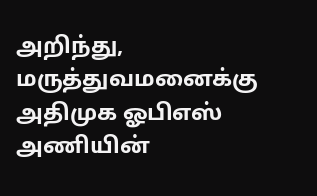அறிந்து, மருத்துவமனைக்கு அதிமுக ஓபிஎஸ் அணியின்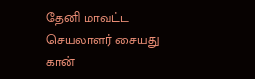தேனி மாவட்ட செயலாளர் சையது கான்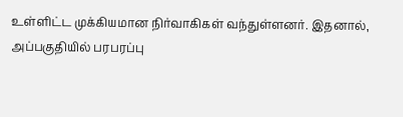உள்ளிட்ட முக்கியமான நிர்வாகிகள் வந்துள்ளனர். இதனால், அப்பகுதியில் பரபரப்பு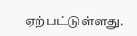ஏற்பட்டுள்ளது.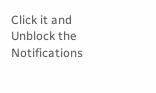Click it and Unblock the Notifications